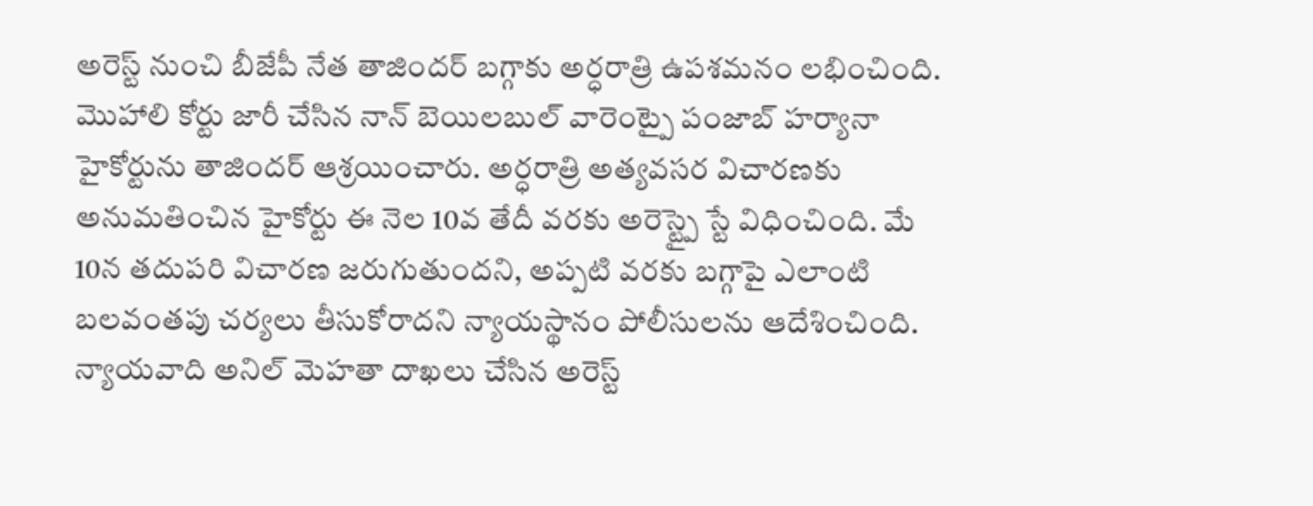అరెస్ట్ నుంచి బీజేపీ నేత తాజిందర్ బగ్గాకు అర్ధరాత్రి ఉపశమనం లభించింది. మొహాలి కోర్టు జారీ చేసిన నాన్ బెయిలబుల్ వారెంట్పై పంజాబ్ హర్యానా హైకోర్టును తాజిందర్ ఆశ్రయించారు. అర్ధరాత్రి అత్యవసర విచారణకు అనుమతించిన హైకోర్టు ఈ నెల 10వ తేదీ వరకు అరెస్ట్పై స్టే విధించింది. మే 10న తదుపరి విచారణ జరుగుతుందని, అప్పటి వరకు బగ్గాపై ఎలాంటి బలవంతపు చర్యలు తీసుకోరాదని న్యాయస్థానం పోలీసులను ఆదేశించింది. న్యాయవాది అనిల్ మెహతా దాఖలు చేసిన అరెస్ట్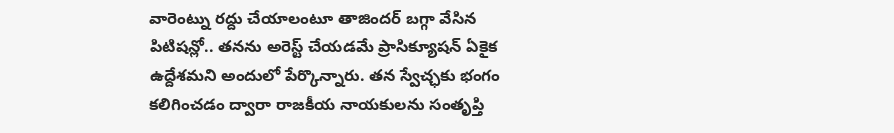వారెంట్ను రద్దు చేయాలంటూ తాజిందర్ బగ్గా వేసిన పిటిషన్లో.. తనను అరెస్ట్ చేయడమే ప్రాసిక్యూషన్ ఏకైక ఉద్దేశమని అందులో పేర్కొన్నారు. తన స్వేచ్ఛకు భంగం కలిగించడం ద్వారా రాజకీయ నాయకులను సంతృప్తి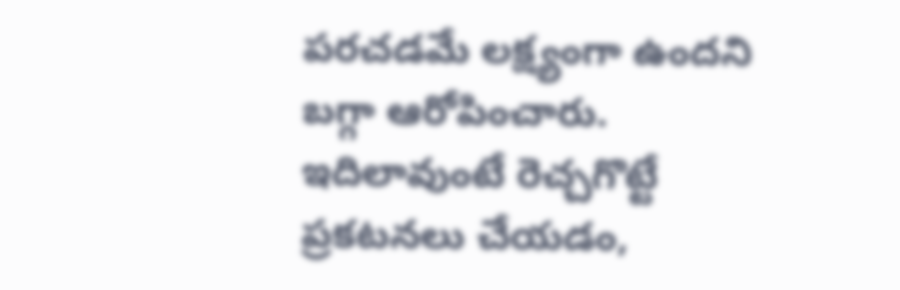పరచడమే లక్ష్యంగా ఉందని బగ్గా ఆరోపించారు.
ఇదిలావుంటే రెచ్చగొట్టే ప్రకటనలు చేయడం,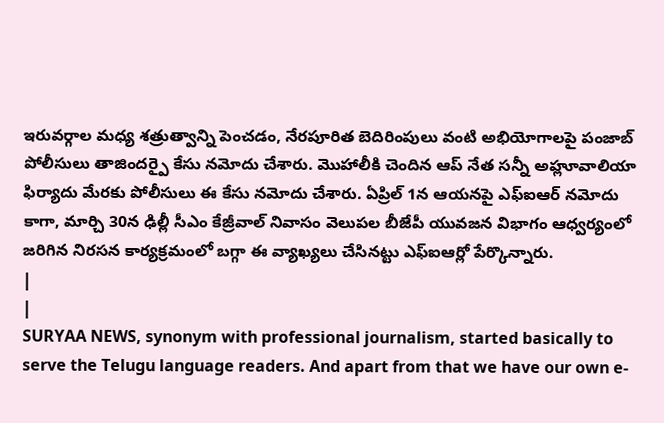ఇరువర్గాల మధ్య శత్రుత్వాన్ని పెంచడం, నేరపూరిత బెదిరింపులు వంటి అభియోగాలపై పంజాబ్ పోలీసులు తాజిందర్పై కేసు నమోదు చేశారు. మొహాలీకి చెందిన ఆప్ నేత సన్నీ అహ్లూవాలియా ఫిర్యాదు మేరకు పోలీసులు ఈ కేసు నమోదు చేశారు. ఏప్రిల్ 1న ఆయనపై ఎఫ్ఐఆర్ నమోదు కాగా, మార్చి 30న ఢిల్లీ సీఎం కేజ్రీవాల్ నివాసం వెలుపల బీజేపీ యువజన విభాగం ఆధ్వర్యంలో జరిగిన నిరసన కార్యక్రమంలో బగ్గా ఈ వ్యాఖ్యలు చేసినట్టు ఎఫ్ఐఆర్లో పేర్కొన్నారు.
|
|
SURYAA NEWS, synonym with professional journalism, started basically to serve the Telugu language readers. And apart from that we have our own e-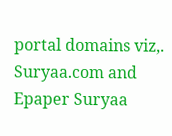portal domains viz,. Suryaa.com and Epaper Suryaa